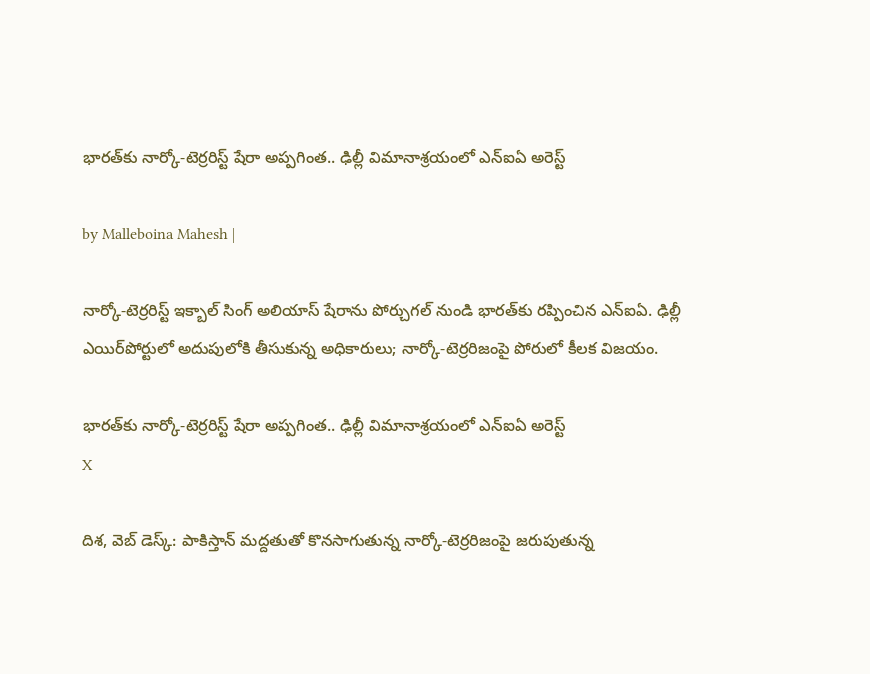భారత్‌కు నార్కో-టెర్రరిస్ట్ షేరా అప్పగింత.. ఢిల్లీ విమానాశ్రయంలో ఎన్ఐఏ అరెస్ట్

by Malleboina Mahesh |

నార్కో-టెర్రరిస్ట్ ఇక్బాల్ సింగ్ అలియాస్ షేరాను పోర్చుగల్ నుండి భారత్‌కు రప్పించిన ఎన్ఐఏ. ఢిల్లీ ఎయిర్‌పోర్టులో అదుపులోకి తీసుకున్న అధికారులు; నార్కో-టెర్రరిజంపై పోరులో కీలక విజయం.

భారత్‌కు నార్కో-టెర్రరిస్ట్ షేరా అప్పగింత.. ఢిల్లీ విమానాశ్రయంలో ఎన్ఐఏ అరెస్ట్
X

దిశ, వెబ్ డెస్క్: పాకిస్తాన్ మద్దతుతో కొనసాగుతున్న నార్కో-టెర్రరిజంపై జరుపుతున్న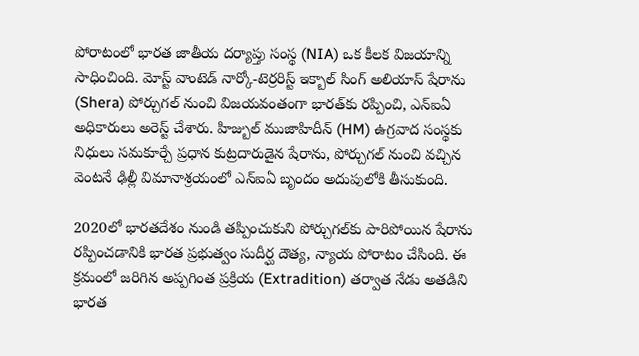పోరాటంలో భారత జాతీయ దర్యాప్తు సంస్థ (NIA) ఒక కీలక విజయాన్ని సాధించింది. మోస్ట్ వాంటెడ్ నార్కో-టెర్రరిస్ట్ ఇక్బాల్ సింగ్ అలియాస్ షేరాను (Shera) పోర్చుగల్ నుంచి విజయవంతంగా భారత్‌కు రప్పించి, ఎన్ఐఏ అధికారులు అరెస్ట్ చేశారు. హిజ్బుల్ ముజాహిదీన్ (HM) ఉగ్రవాద సంస్థకు నిధులు సమకూర్చే ప్రధాన కుట్రదారుడైన షేరాను, పోర్చుగల్ నుంచి వచ్చిన వెంటనే ఢిల్లీ విమానాశ్రయంలో ఎన్ఐఏ బృందం అదుపులోకి తీసుకుంది.

2020లో భారతదేశం నుండి తప్పించుకుని పోర్చుగల్‌కు పారిపోయిన షేరాను రప్పించడానికి భారత ప్రభుత్వం సుదీర్ఘ దౌత్య, న్యాయ పోరాటం చేసింది. ఈ క్రమంలో జరిగిన అప్పగింత ప్రక్రియ (Extradition) తర్వాత నేడు అతడిని భారత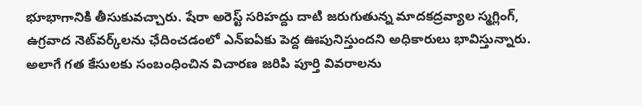భూభాగానికి తీసుకువచ్చారు. షేరా అరెస్ట్ సరిహద్దు దాటి జరుగుతున్న మాదకద్రవ్యాల స్మగ్లింగ్, ఉగ్రవాద నెట్‌వర్క్‌లను ఛేదించడంలో ఎన్ఐఏకు పెద్ద ఊపునిస్తుందని అధికారులు భావిస్తున్నారు. అలాగే గత కేసులకు సంబంధించిన విచారణ జరిపి పూర్తి వివరాలను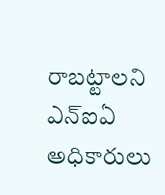రాబట్టాలని ఎన్ఐఏ అధికారులు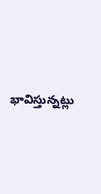భావిస్తున్నట్లు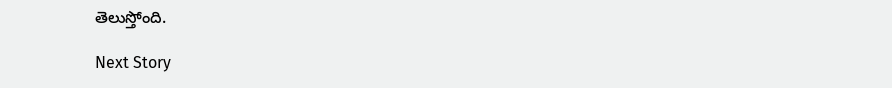తెలుస్తోంది.

Next Story